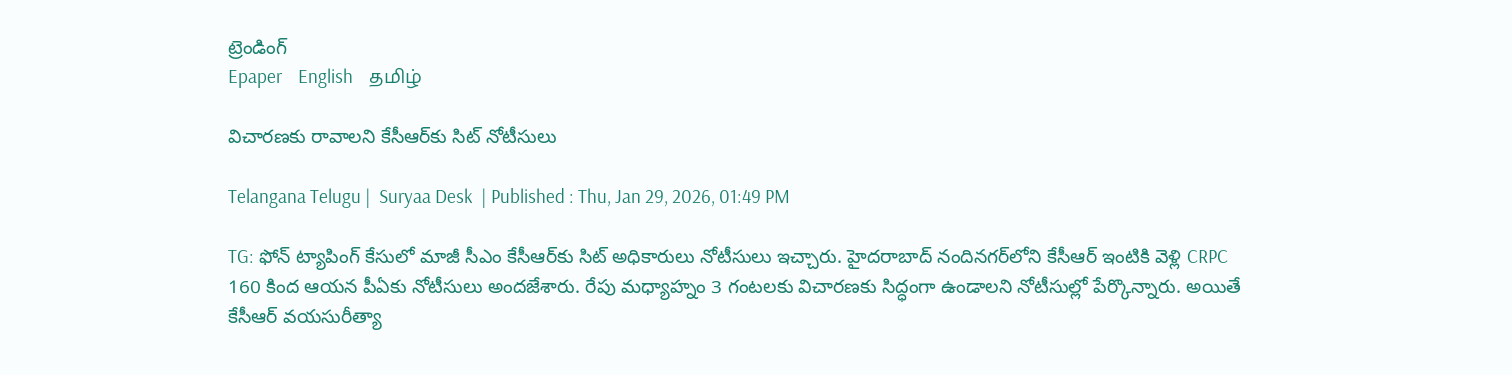ట్రెండింగ్
Epaper    English    தமிழ்

విచారణకు రావాలని కేసీఆర్‌కు సిట్ నోటీసులు

Telangana Telugu |  Suryaa Desk  | Published : Thu, Jan 29, 2026, 01:49 PM

TG: ఫోన్ ట్యాపింగ్ కేసులో మాజీ సీఎం కేసీఆర్‌కు సిట్ అధికారులు నోటీసులు ఇచ్చారు. హైదరాబాద్ నందినగర్‌లోని కేసీఆర్ ఇంటికి వెళ్లి CRPC 160 కింద ఆయన పీఏకు నోటీసులు అందజేశారు. రేపు మధ్యాహ్నం 3 గంటలకు విచారణకు సిద్ధంగా ఉండాలని నోటీసుల్లో పేర్కొన్నారు. అయితే కేసీఆర్ వయసురీత్యా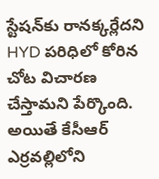స్టేషన్‌కు రానక్కర్లేదని HYD పరిధిలో కోరిన చోట విచారణ చేస్తామని పేర్కొంది. అయితే కేసీఆర్ ఎర్రవల్లిలోని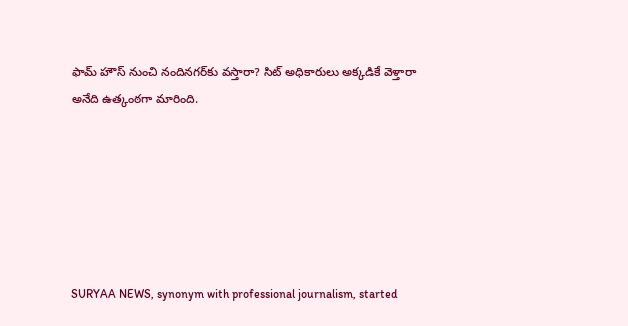ఫామ్ హౌస్ నుంచి నందినగర్‌కు వస్తారా? సిట్ అధికారులు అక్కడికే వెళ్తారా అనేది ఉత్కంఠగా మారింది.






SURYAA NEWS, synonym with professional journalism, started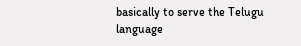basically to serve the Telugu language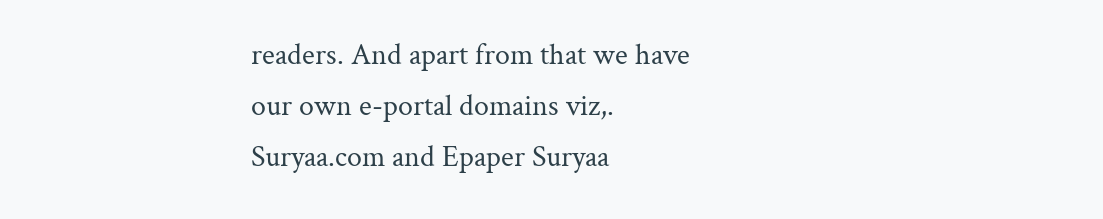readers. And apart from that we have our own e-portal domains viz,. Suryaa.com and Epaper Suryaa